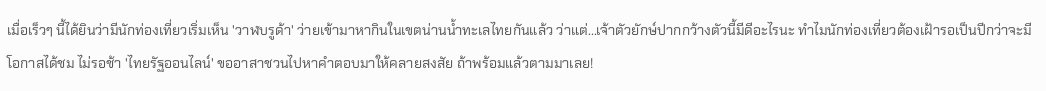เมื่อเร็วๆ นี้ได้ยินว่ามีนักท่องเที่ยวเริ่มเห็น 'วาฬบรูด้า' ว่ายเข้ามาหากินในเขตน่านน้ำทะเลไทยกันแล้ว ว่าแต่...เจ้าตัวยักษ์ปากกว้างตัวนี้มีดีอะไรนะ ทำไมนักท่องเที่ยวต้องเฝ้ารอเป็นปีกว่าจะมีโอกาสได้ชม ไม่รอช้า 'ไทยรัฐออนไลน์' ขออาสาชวนไปหาคำตอบมาให้คลายสงสัย ถ้าพร้อมแล้วตามมาเลย!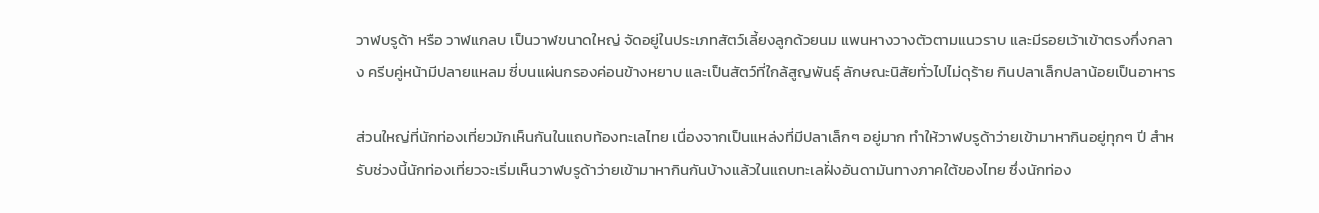วาฬบรูด้า หรือ วาฬแกลบ เป็นวาฬขนาดใหญ่ จัดอยู่ในประเภทสัตว์เลี้ยงลูกด้วยนม แพนหางวางตัวตามแนวราบ และมีรอยเว้าเข้าตรงกึ่งกลาง ครีบคู่หน้ามีปลายแหลม ซี่บนแผ่นกรองค่อนข้างหยาบ และเป็นสัตว์ที่ใกล้สูญพันธุ์ ลักษณะนิสัยทั่วไปไม่ดุร้าย กินปลาเล็กปลาน้อยเป็นอาหาร

ส่วนใหญ่ที่นักท่องเที่ยวมักเห็นกันในแถบท้องทะเลไทย เนื่องจากเป็นแหล่งที่มีปลาเล็กๆ อยู่มาก ทำให้วาฬบรูด้าว่ายเข้ามาหากินอยู่ทุกๆ ปี สำหรับช่วงนี้นักท่องเที่ยวจะเริ่มเห็นวาฬบรูด้าว่ายเข้ามาหากินกันบ้างแล้วในแถบทะเลฝั่งอันดามันทางภาคใต้ของไทย ซึ่งนักท่อง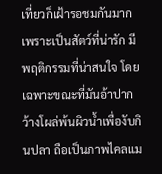เที่ยวก็เฝ้ารอชมกันมาก เพราะเป็นสัตว์ที่น่ารัก มีพฤติกรรมที่น่าสนใจ โดยเฉพาะขณะที่มันอ้าปากว้างโผล่พ้นผิวน้ำเพื่องับกินปลา ถือเป็นภาพไคลแม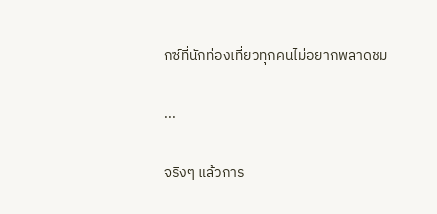กซ์ที่นักท่องเที่ยวทุกคนไม่อยากพลาดชม

...

จริงๆ แล้วการ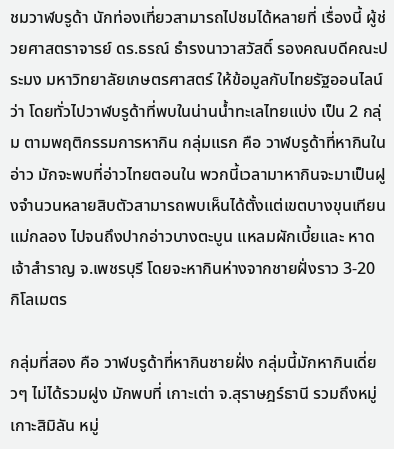ชมวาฬบรูด้า นักท่องเที่ยวสามารถไปชมได้หลายที่ เรื่องนี้ ผู้ช่วยศาสตราจารย์ ดร.ธรณ์ ธำรงนาวาสวัสดิ์ รองคณบดีคณะประมง มหาวิทยาลัยเกษตรศาสตร์ ให้ข้อมูลกับไทยรัฐออนไลน์ว่า โดยทั่วไปวาฬบรูด้าที่พบในน่านน้ำทะเลไทยแบ่ง เป็น 2 กลุ่ม ตามพฤติกรรมการหากิน กลุ่มแรก คือ วาฬบรูด้าที่หากินในอ่าว มักจะพบที่อ่าวไทยตอนใน พวกนี้เวลามาหากินจะมาเป็นฝูงจำนวนหลายสิบตัวสามารถพบเห็นได้ตั้งแต่เขตบางขุนเทียน แม่กลอง ไปจนถึงปากอ่าวบางตะบูน แหลมผักเบี้ยและ หาดเจ้าสำราญ จ.เพชรบุรี โดยจะหากินห่างจากชายฝั่งราว 3-20 กิโลเมตร

กลุ่มที่สอง คือ วาฬบรูด้าที่หากินชายฝั่ง กลุ่มนี้มักหากินเดี่ยวๆ ไม่ได้รวมฝูง มักพบที่ เกาะเต่า จ.สุราษฎร์ธานี รวมถึงหมู่เกาะสิมิลัน หมู่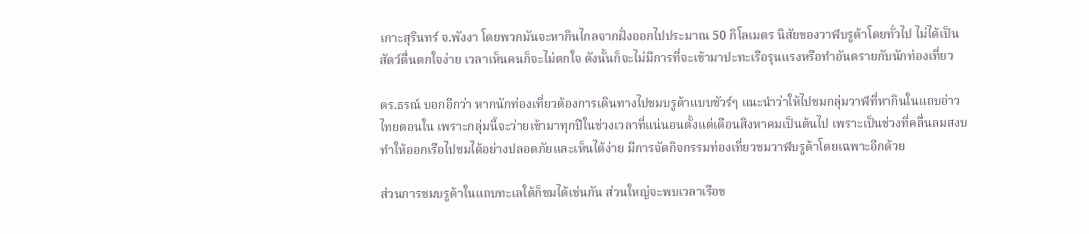เกาะสุรินทร์ จ.พังงา โดยพวกมันจะหากินไกลจากฝั่งออกไปประมาณ 50 กิโลเมตร นิสัยของวาฬบรูด้าโดยทั่วไป ไม่ได้เป็นสัตว์ตื่นตกใจง่าย เวลาเห็นคนก็จะไม่ตกใจ ดังนั้นก็จะไม่มีการที่จะเข้ามาปะทะเรือรุนแรงหรือทำอันตรายกับนักท่องเที่ยว

ดร.ธรณ์ บอกอีกว่า หากนักท่องเที่ยวต้องการเดินทางไปชมบรูด้าแบบชัวร์ๆ แนะนำว่าให้ไปชมกลุ่มวาฬที่หากินในแถบอ่าวไทยตอนใน เพราะกลุ่มนี้จะว่ายเข้ามาทุกปีในช่วงเวลาที่แน่นอนตั้งแต่เดือนสิงหาคมเป็นต้นไป เพราะเป็นช่วงที่คลื่นลมสงบ ทำให้ออกเรือไปชมได้อย่างปลอดภัยและเห็นได้ง่าย มีการจัดกิจกรรมท่องเที่ยวชมวาฬบรูด้าโดยเฉพาะอีกด้วย

ส่วนการชมบรูด้าในแถบทะเลใต้ก็ชมได้เช่นกัน ส่วนใหญ่จะพบเวลาเรือข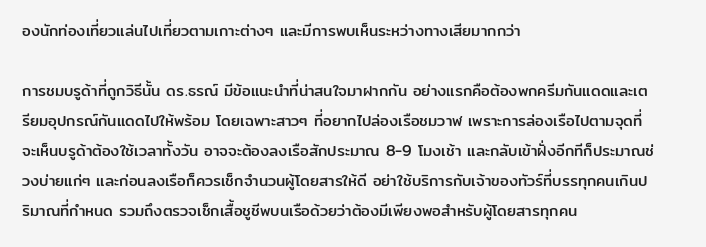องนักท่องเที่ยวแล่นไปเที่ยวตามเกาะต่างๆ และมีการพบเห็นระหว่างทางเสียมากกว่า

การชมบรูด้าที่ถูกวิธีนั้น ดร.ธรณ์ มีข้อแนะนำที่น่าสนใจมาฝากกัน อย่างแรกคือต้องพกครีมกันแดดและเตรียมอุปกรณ์กันแดดไปให้พร้อม โดยเฉพาะสาวๆ ที่อยากไปล่องเรือชมวาฬ เพราะการล่องเรือไปตามจุดที่จะเห็นบรูด้าต้องใช้เวลาทั้งวัน อาจจะต้องลงเรือสักประมาณ 8-9 โมงเช้า และกลับเข้าฝั่งอีกทีก็ประมาณช่วงบ่ายแก่ๆ และก่อนลงเรือก็ควรเช็กจำนวนผู้โดยสารให้ดี อย่าใช้บริการกับเจ้าของทัวร์ที่บรรทุกคนเกินปริมาณที่กำหนด รวมถึงตรวจเช็กเสื้อชูชีพบนเรือด้วยว่าต้องมีเพียงพอสำหรับผู้โดยสารทุกคน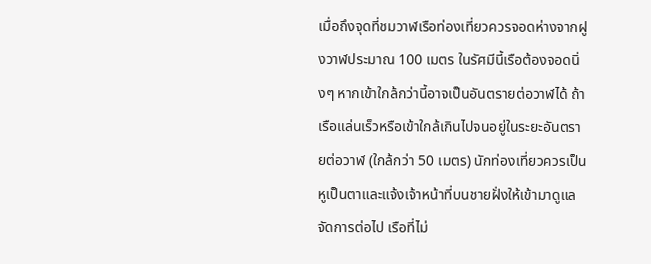เมื่อถึงจุดที่ชมวาฬเรือท่องเที่ยวควรจอดห่างจากฝูงวาฬประมาณ 100 เมตร ในรัศมีนี้เรือต้องจอดนิ่งๆ หากเข้าใกล้กว่านี้อาจเป็นอันตรายต่อวาฬได้ ถ้าเรือแล่นเร็วหรือเข้าใกล้เกินไปจนอยู่ในระยะอันตรายต่อวาฬ (ใกล้กว่า 50 เมตร) นักท่องเที่ยวควรเป็นหูเป็นตาและแจ้งเจ้าหน้าที่บนชายฝั่งให้เข้ามาดูแลจัดการต่อไป เรือที่ไม่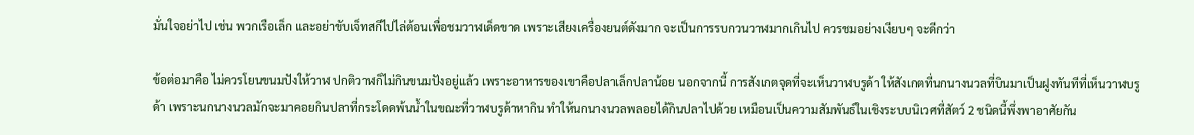มั่นใจอย่าไป เช่น พวกเรือเล็ก และอย่าขับเจ็ทสกีไปไล่ต้อนเพื่อชมวาฬเด็ดขาด เพราะเสียงเครื่องยนต์ดังมาก จะเป็นการรบกวนวาฬมากเกินไป ควรชมอย่างเงียบๆ จะดีกว่า

ข้อต่อมาคือ ไม่ควรโยนขนมปังให้วาฬ ปกติวาฬก็ไม่กินขนมปังอยู่แล้ว เพราะอาหารของเขาคือปลาเล็กปลาน้อย นอกจากนี้ การสังเกตจุดที่จะเห็นวาฬบรูด้า ให้สังเกตที่นกนางนวลที่บินมาเป็นฝูงทันทีที่เห็นวาฬบรูด้า เพราะนกนางนวลมักจะมาคอยกินปลาที่กระโดดพ้นน้ำในขณะที่วาฬบรูด้าหากิน ทำให้นกนางนวลพลอยได้กินปลาไปด้วย เหมือนเป็นความสัมพันธ์ในเชิงระบบนิเวศที่สัตว์ 2 ชนิดนี้พึ่งพาอาศัยกัน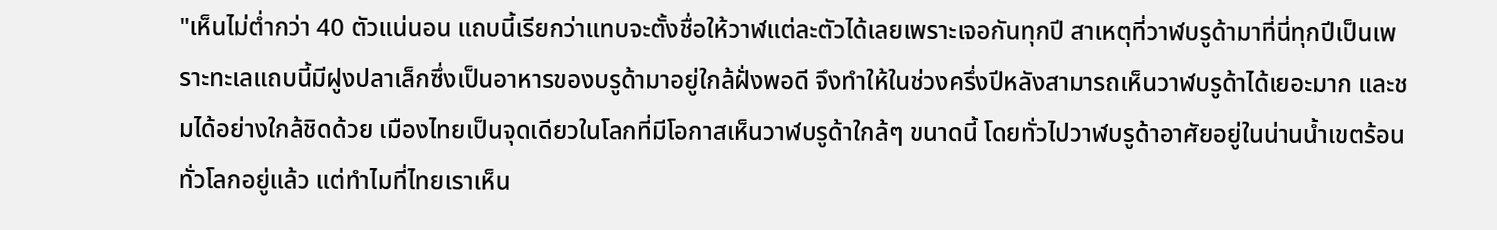"เห็นไม่ต่ำกว่า 40 ตัวแน่นอน แถบนี้เรียกว่าแทบจะตั้งชื่อให้วาฬแต่ละตัวได้เลยเพราะเจอกันทุกปี สาเหตุที่วาฬบรูด้ามาที่นี่ทุกปีเป็นเพราะทะเลแถบนี้มีฝูงปลาเล็กซึ่งเป็นอาหารของบรูด้ามาอยู่ใกล้ฝั่งพอดี จึงทำให้ในช่วงครึ่งปีหลังสามารถเห็นวาฬบรูด้าได้เยอะมาก และชมได้อย่างใกล้ชิดด้วย เมืองไทยเป็นจุดเดียวในโลกที่มีโอกาสเห็นวาฬบรูด้าใกล้ๆ ขนาดนี้ โดยทั่วไปวาฬบรูด้าอาศัยอยู่ในน่านน้ำเขตร้อนทั่วโลกอยู่แล้ว แต่ทำไมที่ไทยเราเห็น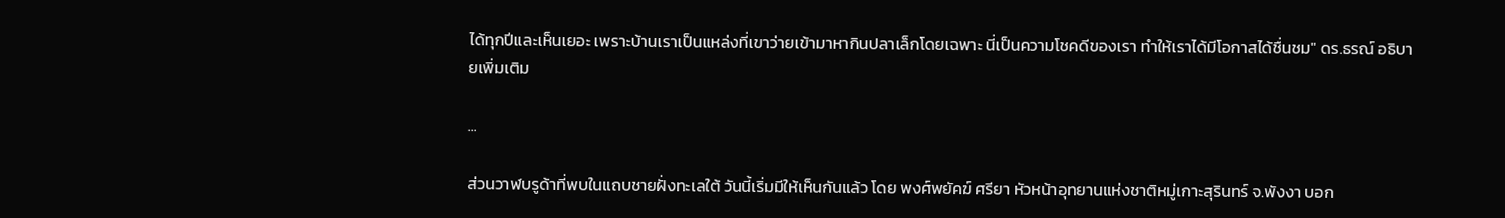ได้ทุกปีและเห็นเยอะ เพราะบ้านเราเป็นแหล่งที่เขาว่ายเข้ามาหากินปลาเล็กโดยเฉพาะ นี่เป็นความโชคดีของเรา ทำให้เราได้มีโอกาสได้ชื่นชม" ดร.ธรณ์ อธิบายเพิ่มเติม

...

ส่วนวาฬบรูด้าที่พบในแถบชายฝั่งทะเลใต้ วันนี้เริ่มมีให้เห็นกันแล้ว โดย พงศ์พยัคฆ์ ศรียา หัวหน้าอุทยานแห่งชาติหมู่เกาะสุรินทร์ จ.พังงา บอก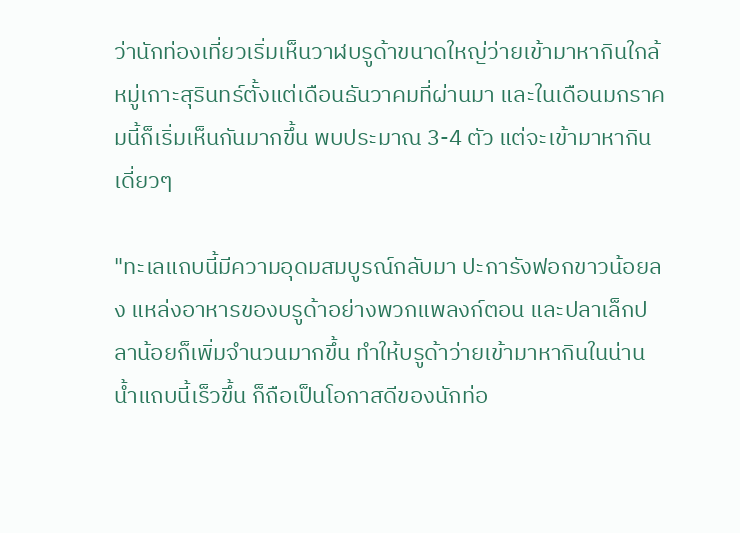ว่านักท่องเที่ยวเริ่มเห็นวาฬบรูด้าขนาดใหญ่ว่ายเข้ามาหากินใกล้หมู่เกาะสุรินทร์ตั้งแต่เดือนธันวาคมที่ผ่านมา และในเดือนมกราคมนี้ก็เริ่มเห็นกันมากขึ้น พบประมาณ 3-4 ตัว แต่จะเข้ามาหากินเดี่ยวๆ

"ทะเลแถบนี้มีความอุดมสมบูรณ์กลับมา ปะการังฟอกขาวน้อยลง แหล่งอาหารของบรูด้าอย่างพวกแพลงก์ตอน และปลาเล็กปลาน้อยก็เพิ่มจำนวนมากขึ้น ทำให้บรูด้าว่ายเข้ามาหากินในน่านน้ำแถบนี้เร็วขึ้น ก็ถือเป็นโอกาสดีของนักท่อ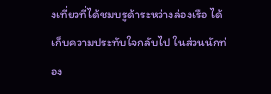งเที่ยวที่ได้ชมบรูด้าระหว่างล่องเรือ ได้เก็บความประทับใจกลับไป ในส่วนนักท่อง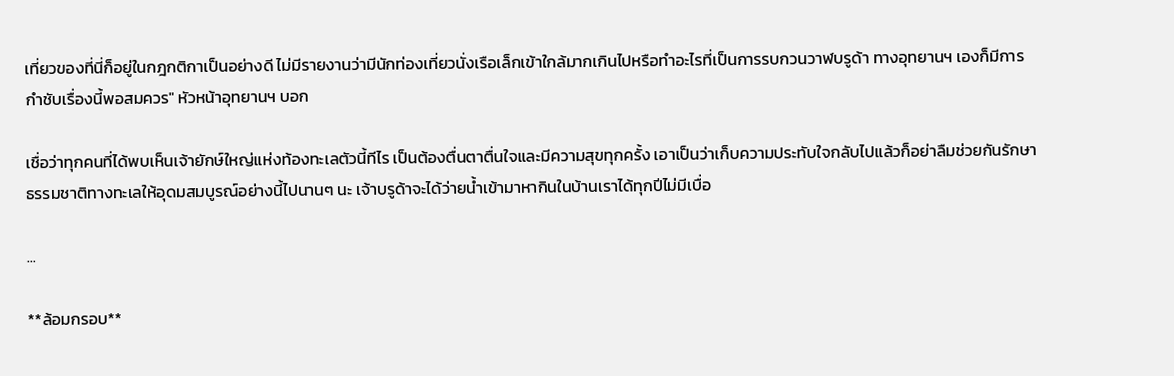เที่ยวของที่นี่ก็อยู่ในกฎกติกาเป็นอย่างดี ไม่มีรายงานว่ามีนักท่องเที่ยวนั่งเรือเล็กเข้าใกล้มากเกินไปหรือทำอะไรที่เป็นการรบกวนวาฬบรูด้า ทางอุทยานฯ เองก็มีการกำชับเรื่องนี้พอสมควร" หัวหน้าอุทยานฯ บอก

เชื่อว่าทุกคนที่ได้พบเห็นเจ้ายักษ์ใหญ่แห่งท้องทะเลตัวนี้ทีไร เป็นต้องตื่นตาตื่นใจและมีความสุขทุกครั้ง เอาเป็นว่าเก็บความประทับใจกลับไปแล้วก็อย่าลืมช่วยกันรักษาธรรมชาติทางทะเลให้อุดมสมบูรณ์อย่างนี้ไปนานๆ นะ เจ้าบรูด้าจะได้ว่ายน้ำเข้ามาหากินในบ้านเราได้ทุกปีไม่มีเบื่อ

...

**ล้อมกรอบ**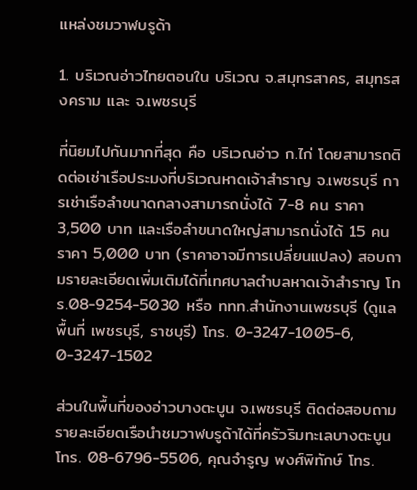แหล่งชมวาฬบรูด้า

1. บริเวณอ่าวไทยตอนใน บริเวณ จ.สมุทรสาคร, สมุทรสงคราม และ จ.เพชรบุรี

ที่นิยมไปกันมากที่สุด คือ บริเวณอ่าว ก.ไก่ โดยสามารถติดต่อเช่าเรือประมงที่บริเวณหาดเจ้าสำราญ จ.เพชรบุรี การเช่าเรือลำขนาดกลางสามารถนั่งได้ 7-8 คน ราคา 3,500 บาท และเรือลำขนาดใหญ่สามารถนั่งได้ 15 คน ราคา 5,000 บาท (ราคาอาจมีการเปลี่ยนแปลง) สอบถามรายละเอียดเพิ่มเติมได้ที่เทศบาลตำบลหาดเจ้าสำราญ โทร.08-9254-5030 หรือ ททท.สำนักงานเพชรบุรี (ดูแลพื้นที่ เพชรบุรี, ราชบุรี) โทร. 0-3247-1005-6, 0-3247-1502

ส่วนในพื้นที่ของอ่าวบางตะบูน จ.เพชรบุรี ติดต่อสอบถามรายละเอียดเรือนำชมวาฬบรูด้าได้ที่ครัวริมทะเลบางตะบูน โทร. 08-6796-5506, คุณจำรูญ พงศ์พิทักษ์ โทร.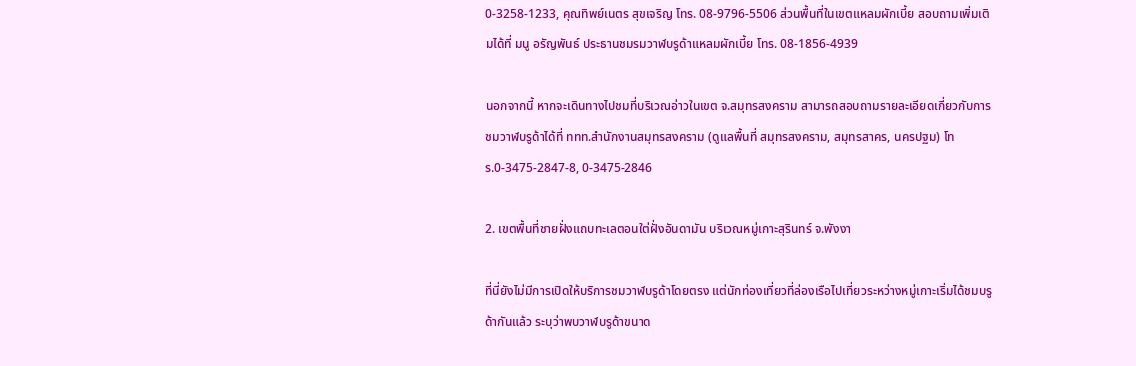0-3258-1233, คุณทิพย์เนตร สุขเจริญ โทร. 08-9796-5506 ส่วนพื้นที่ในเขตแหลมผักเบี้ย สอบถามเพิ่มเติมได้ที่ มนู อรัญพันธ์ ประธานชมรมวาฬบรูด้าแหลมผักเบี้ย โทร. 08-1856-4939

นอกจากนี้ หากจะเดินทางไปชมที่บริเวณอ่าวในเขต จ.สมุทรสงคราม สามารถสอบถามรายละเอียดเกี่ยวกับการชมวาฬบรูด้าได้ที่ ททท.สำนักงานสมุทรสงคราม (ดูแลพื้นที่ สมุทรสงคราม, สมุทรสาคร, นครปฐม) โทร.0-3475-2847-8, 0-3475-2846

2. เขตพื้นที่ชายฝั่งแถบทะเลตอนใต่ฝั่งอันดามัน บริเวณหมู่เกาะสุรินทร์ จ.พังงา

ที่นี่ยังไม่มีการเปิดให้บริการชมวาฬบรูด้าโดยตรง แต่นักท่องเที่ยวที่ล่องเรือไปเที่ยวระหว่างหมู่เกาะเริ่มได้ชมบรูด้ากันแล้ว ระบุว่าพบวาฬบรูด้าขนาด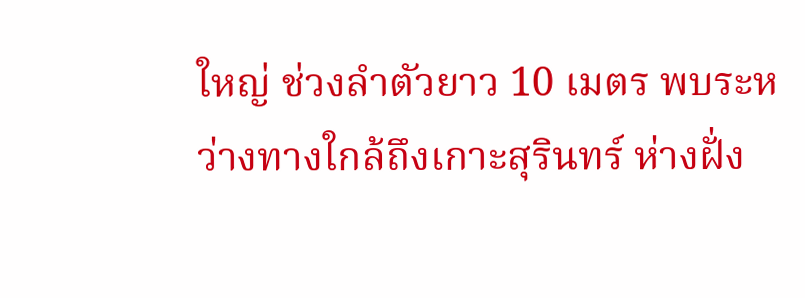ใหญ่ ช่วงลำตัวยาว 10 เมตร พบระหว่างทางใกล้ถึงเกาะสุรินทร์ ห่างฝั่ง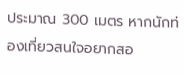ประมาณ 300 เมตร หากนักท่องเที่ยวสนใจอยากสอ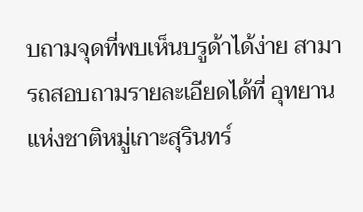บถามจุดที่พบเห็นบรูด้าได้ง่าย สามารถสอบถามรายละเอียดได้ที่ อุทยานแห่งชาติหมู่เกาะสุรินทร์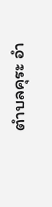ตำบลคุระ อำ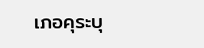เภอคุระบุ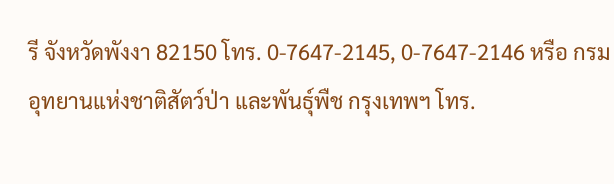รี จังหวัดพังงา 82150 โทร. 0-7647-2145, 0-7647-2146 หรือ กรมอุทยานแห่งชาติสัตว์ป่า และพันธุ์พืช กรุงเทพฯ โทร.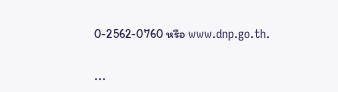0-2562-0760 หรือ www.dnp.go.th.

...